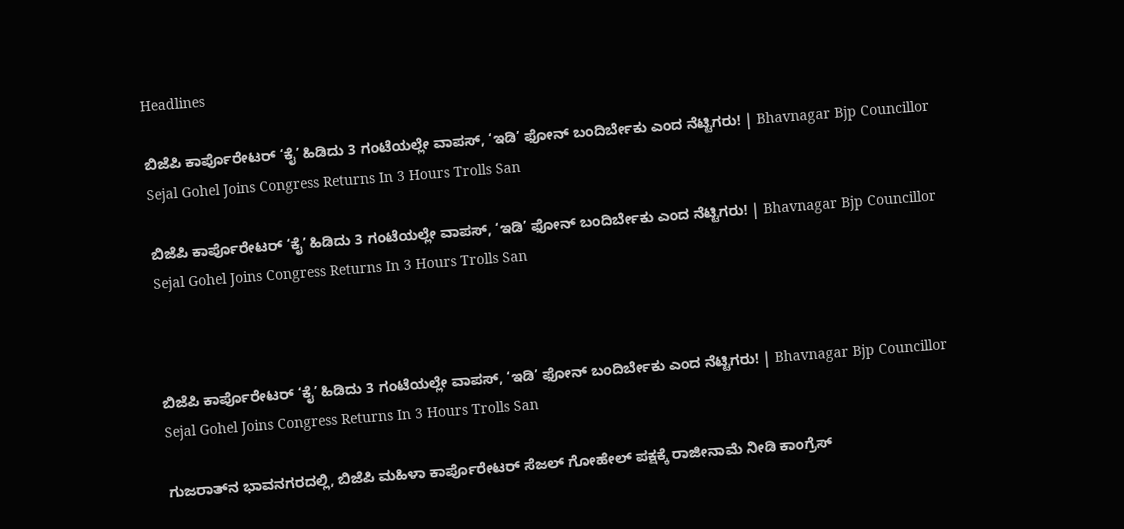Headlines

ಬಿಜೆಪಿ ಕಾರ್ಪೊರೇಟರ್ ‘ಕೈ’ ಹಿಡಿದು 3 ಗಂಟೆಯಲ್ಲೇ ವಾಪಸ್, ‘ಇಡಿ’ ಫೋನ್‌ ಬಂದಿರ್ಬೇಕು ಎಂದ ನೆಟ್ಟಿಗರು! | Bhavnagar Bjp Councillor Sejal Gohel Joins Congress Returns In 3 Hours Trolls San

ಬಿಜೆಪಿ ಕಾರ್ಪೊರೇಟರ್ ‘ಕೈ’ ಹಿಡಿದು 3 ಗಂಟೆಯಲ್ಲೇ ವಾಪಸ್, ‘ಇಡಿ’ ಫೋನ್‌ ಬಂದಿರ್ಬೇಕು ಎಂದ ನೆಟ್ಟಿಗರು! | Bhavnagar Bjp Councillor Sejal Gohel Joins Congress Returns In 3 Hours Trolls San



ಬಿಜೆಪಿ ಕಾರ್ಪೊರೇಟರ್ ‘ಕೈ’ ಹಿಡಿದು 3 ಗಂಟೆಯಲ್ಲೇ ವಾಪಸ್, ‘ಇಡಿ’ ಫೋನ್‌ ಬಂದಿರ್ಬೇಕು ಎಂದ ನೆಟ್ಟಿಗರು! | Bhavnagar Bjp Councillor Sejal Gohel Joins Congress Returns In 3 Hours Trolls San

ಗುಜರಾತ್‌ನ ಭಾವನಗರದಲ್ಲಿ, ಬಿಜೆಪಿ ಮಹಿಳಾ ಕಾರ್ಪೊರೇಟರ್ ಸೆಜಲ್ ಗೋಹೇಲ್ ಪಕ್ಷಕ್ಕೆ ರಾಜೀನಾಮೆ ನೀಡಿ ಕಾಂಗ್ರೆಸ್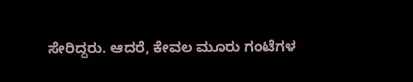ಸೇರಿದ್ದರು. ಆದರೆ, ಕೇವಲ ಮೂರು ಗಂಟೆಗಳ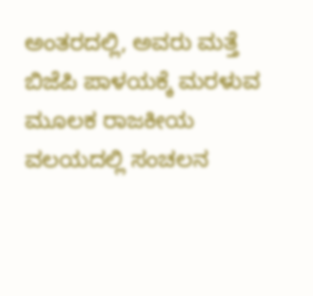ಅಂತರದಲ್ಲಿ, ಅವರು ಮತ್ತೆ ಬಿಜೆಪಿ ಪಾಳಯಕ್ಕೆ ಮರಳುವ ಮೂಲಕ ರಾಜಕೀಯ ವಲಯದಲ್ಲಿ ಸಂಚಲನ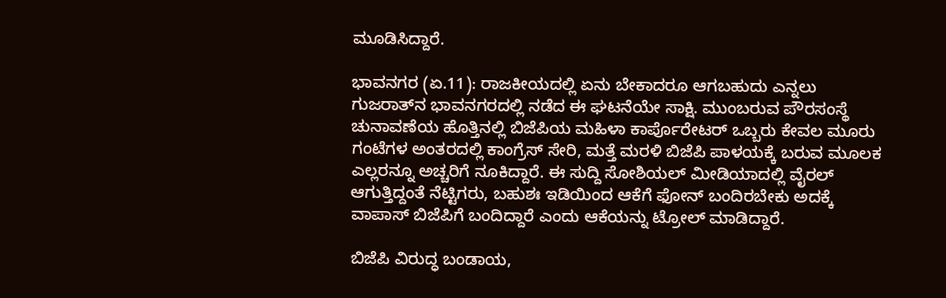ಮೂಡಿಸಿದ್ದಾರೆ.

ಭಾವನಗರ (ಏ.11): ರಾಜಕೀಯದಲ್ಲಿ ಏನು ಬೇಕಾದರೂ ಆಗಬಹುದು ಎನ್ನಲು ಗುಜರಾತ್‌ನ ಭಾವನಗರದಲ್ಲಿ ನಡೆದ ಈ ಘಟನೆಯೇ ಸಾಕ್ಷಿ. ಮುಂಬರುವ ಪೌರಸಂಸ್ಥೆ ಚುನಾವಣೆಯ ಹೊತ್ತಿನಲ್ಲಿ ಬಿಜೆಪಿಯ ಮಹಿಳಾ ಕಾರ್ಪೊರೇಟರ್ ಒಬ್ಬರು ಕೇವಲ ಮೂರು ಗಂಟೆಗಳ ಅಂತರದಲ್ಲಿ ಕಾಂಗ್ರೆಸ್ ಸೇರಿ, ಮತ್ತೆ ಮರಳಿ ಬಿಜೆಪಿ ಪಾಳಯಕ್ಕೆ ಬರುವ ಮೂಲಕ ಎಲ್ಲರನ್ನೂ ಅಚ್ಚರಿಗೆ ನೂಕಿದ್ದಾರೆ. ಈ ಸುದ್ದಿ ಸೋಶಿಯಲ್‌ ಮೀಡಿಯಾದಲ್ಲಿ ವೈರಲ್‌ ಆಗುತ್ತಿದ್ದಂತೆ ನೆಟ್ಟಿಗರು, ಬಹುಶಃ ಇಡಿಯಿಂದ ಆಕೆಗೆ ಫೋನ್‌ ಬಂದಿರಬೇಕು ಅದಕ್ಕೆ ವಾಪಾಸ್‌ ಬಿಜೆಪಿಗೆ ಬಂದಿದ್ದಾರೆ ಎಂದು ಆಕೆಯನ್ನು ಟ್ರೋಲ್‌ ಮಾಡಿದ್ದಾರೆ.

ಬಿಜೆಪಿ ವಿರುದ್ಧ ಬಂಡಾಯ,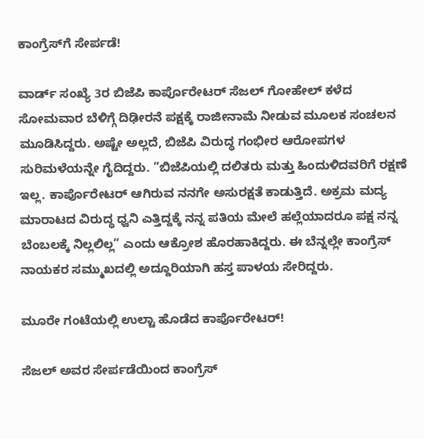ಕಾಂಗ್ರೆಸ್‌ಗೆ ಸೇರ್ಪಡೆ!

ವಾರ್ಡ್ ಸಂಖ್ಯೆ 3ರ ಬಿಜೆಪಿ ಕಾರ್ಪೊರೇಟರ್ ಸೆಜಲ್ ಗೋಹೇಲ್ ಕಳೆದ ಸೋಮವಾರ ಬೆಳಿಗ್ಗೆ ದಿಢೀರನೆ ಪಕ್ಷಕ್ಕೆ ರಾಜೀನಾಮೆ ನೀಡುವ ಮೂಲಕ ಸಂಚಲನ ಮೂಡಿಸಿದ್ದರು. ಅಷ್ಟೇ ಅಲ್ಲದೆ, ಬಿಜೆಪಿ ವಿರುದ್ಧ ಗಂಭೀರ ಆರೋಪಗಳ ಸುರಿಮಳೆಯನ್ನೇ ಗೈದಿದ್ದರು. “ಬಿಜೆಪಿಯಲ್ಲಿ ದಲಿತರು ಮತ್ತು ಹಿಂದುಳಿದವರಿಗೆ ರಕ್ಷಣೆ ಇಲ್ಲ. ಕಾರ್ಪೊರೇಟರ್ ಆಗಿರುವ ನನಗೇ ಅಸುರಕ್ಷತೆ ಕಾಡುತ್ತಿದೆ. ಅಕ್ರಮ ಮದ್ಯ ಮಾರಾಟದ ವಿರುದ್ಧ ಧ್ವನಿ ಎತ್ತಿದ್ದಕ್ಕೆ ನನ್ನ ಪತಿಯ ಮೇಲೆ ಹಲ್ಲೆಯಾದರೂ ಪಕ್ಷ ನನ್ನ ಬೆಂಬಲಕ್ಕೆ ನಿಲ್ಲಲಿಲ್ಲ” ಎಂದು ಆಕ್ರೋಶ ಹೊರಹಾಕಿದ್ದರು. ಈ ಬೆನ್ನಲ್ಲೇ ಕಾಂಗ್ರೆಸ್ ನಾಯಕರ ಸಮ್ಮುಖದಲ್ಲಿ ಅದ್ದೂರಿಯಾಗಿ ಹಸ್ತ ಪಾಳಯ ಸೇರಿದ್ದರು.

ಮೂರೇ ಗಂಟೆಯಲ್ಲಿ ಉಲ್ಟಾ ಹೊಡೆದ ಕಾರ್ಪೊರೇಟರ್!

ಸೆಜಲ್ ಅವರ ಸೇರ್ಪಡೆಯಿಂದ ಕಾಂಗ್ರೆಸ್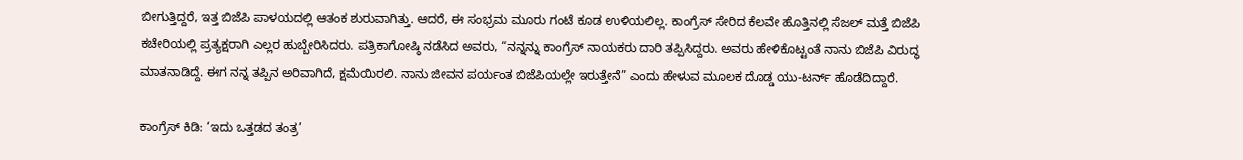ಬೀಗುತ್ತಿದ್ದರೆ, ಇತ್ತ ಬಿಜೆಪಿ ಪಾಳಯದಲ್ಲಿ ಆತಂಕ ಶುರುವಾಗಿತ್ತು. ಆದರೆ, ಈ ಸಂಭ್ರಮ ಮೂರು ಗಂಟೆ ಕೂಡ ಉಳಿಯಲಿಲ್ಲ. ಕಾಂಗ್ರೆಸ್ ಸೇರಿದ ಕೆಲವೇ ಹೊತ್ತಿನಲ್ಲಿ ಸೆಜಲ್ ಮತ್ತೆ ಬಿಜೆಪಿ ಕಚೇರಿಯಲ್ಲಿ ಪ್ರತ್ಯಕ್ಷರಾಗಿ ಎಲ್ಲರ ಹುಬ್ಬೇರಿಸಿದರು. ಪತ್ರಿಕಾಗೋಷ್ಠಿ ನಡೆಸಿದ ಅವರು, “ನನ್ನನ್ನು ಕಾಂಗ್ರೆಸ್ ನಾಯಕರು ದಾರಿ ತಪ್ಪಿಸಿದ್ದರು. ಅವರು ಹೇಳಿಕೊಟ್ಟಂತೆ ನಾನು ಬಿಜೆಪಿ ವಿರುದ್ಧ ಮಾತನಾಡಿದ್ದೆ. ಈಗ ನನ್ನ ತಪ್ಪಿನ ಅರಿವಾಗಿದೆ, ಕ್ಷಮೆಯಿರಲಿ. ನಾನು ಜೀವನ ಪರ್ಯಂತ ಬಿಜೆಪಿಯಲ್ಲೇ ಇರುತ್ತೇನೆ” ಎಂದು ಹೇಳುವ ಮೂಲಕ ದೊಡ್ಡ ಯು-ಟರ್ನ್ ಹೊಡೆದಿದ್ದಾರೆ.

ಕಾಂಗ್ರೆಸ್ ಕಿಡಿ: ‘ಇದು ಒತ್ತಡದ ತಂತ್ರ’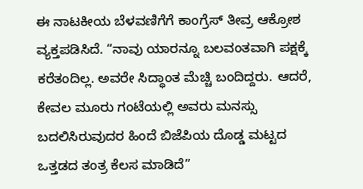ಈ ನಾಟಕೀಯ ಬೆಳವಣಿಗೆಗೆ ಕಾಂಗ್ರೆಸ್ ತೀವ್ರ ಆಕ್ರೋಶ ವ್ಯಕ್ತಪಡಿಸಿದೆ. “ನಾವು ಯಾರನ್ನೂ ಬಲವಂತವಾಗಿ ಪಕ್ಷಕ್ಕೆ ಕರೆತಂದಿಲ್ಲ. ಅವರೇ ಸಿದ್ಧಾಂತ ಮೆಚ್ಚಿ ಬಂದಿದ್ದರು. ಆದರೆ, ಕೇವಲ ಮೂರು ಗಂಟೆಯಲ್ಲಿ ಅವರು ಮನಸ್ಸು ಬದಲಿಸಿರುವುದರ ಹಿಂದೆ ಬಿಜೆಪಿಯ ದೊಡ್ಡ ಮಟ್ಟದ ಒತ್ತಡದ ತಂತ್ರ ಕೆಲಸ ಮಾಡಿದೆ”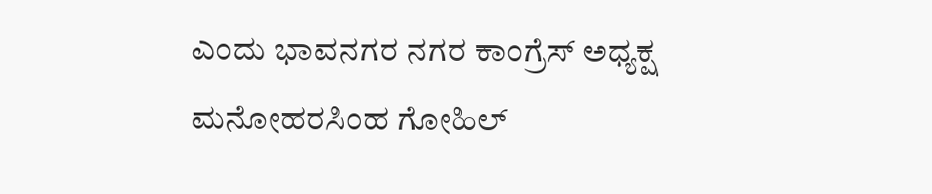ಎಂದು ಭಾವನಗರ ನಗರ ಕಾಂಗ್ರೆಸ್ ಅಧ್ಯಕ್ಷ ಮನೋಹರಸಿಂಹ ಗೋಹಿಲ್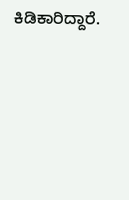ಕಿಡಿಕಾರಿದ್ದಾರೆ.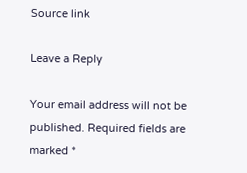Source link

Leave a Reply

Your email address will not be published. Required fields are marked *